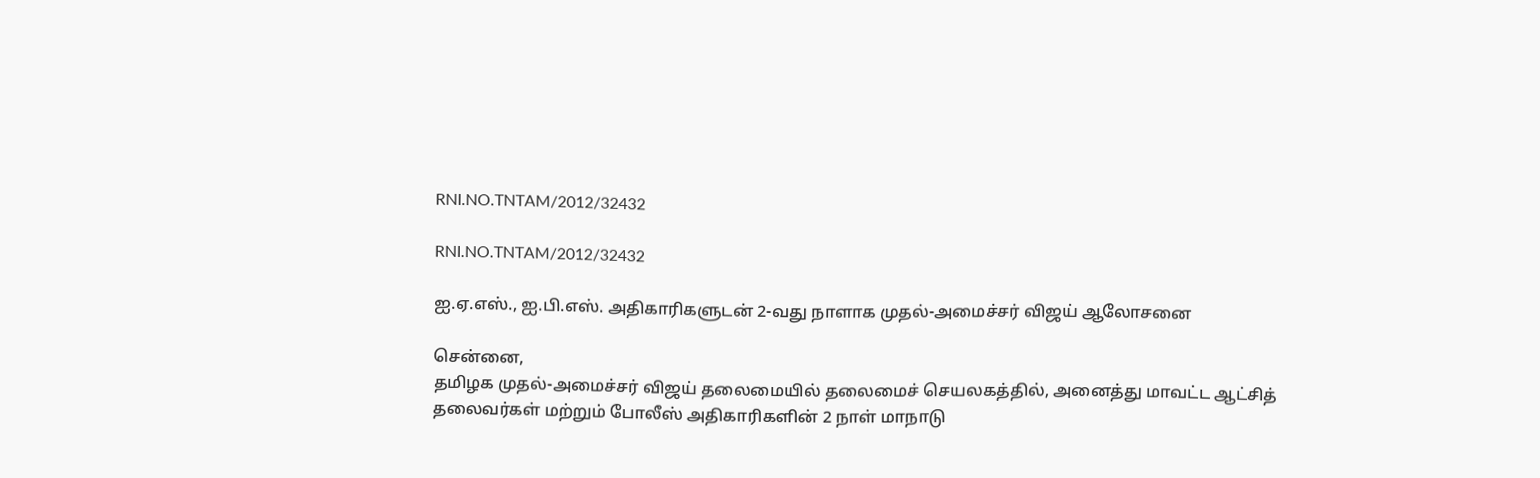RNI.NO.TNTAM/2012/32432

RNI.NO.TNTAM/2012/32432

ஐ.ஏ.எஸ்., ஐ.பி.எஸ். அதிகாரிகளுடன் 2-வது நாளாக முதல்-அமைச்சர் விஜய் ஆலோசனை

சென்னை,
தமிழக முதல்-அமைச்சர் விஜய் தலைமையில் தலைமைச் செயலகத்தில், அனைத்து மாவட்ட ஆட்சித் தலைவர்கள் மற்றும் போலீஸ் அதிகாரிகளின் 2 நாள் மாநாடு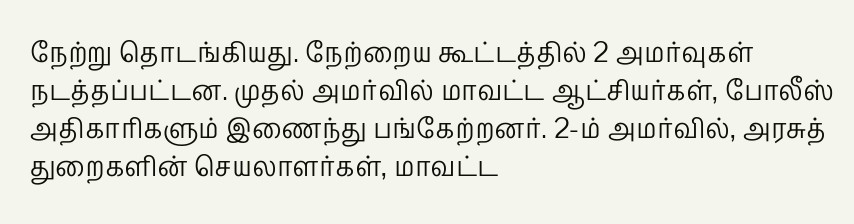நேற்று தொடங்கியது. நேற்றைய கூட்டத்தில் 2 அமர்வுகள் நடத்தப்பட்டன. முதல் அமர்வில் மாவட்ட ஆட்சியர்கள், போலீஸ் அதிகாரிகளும் இணைந்து பங்கேற்றனர். 2-ம் அமர்வில், அரசுத் துறைகளின் செயலாளர்கள், மாவட்ட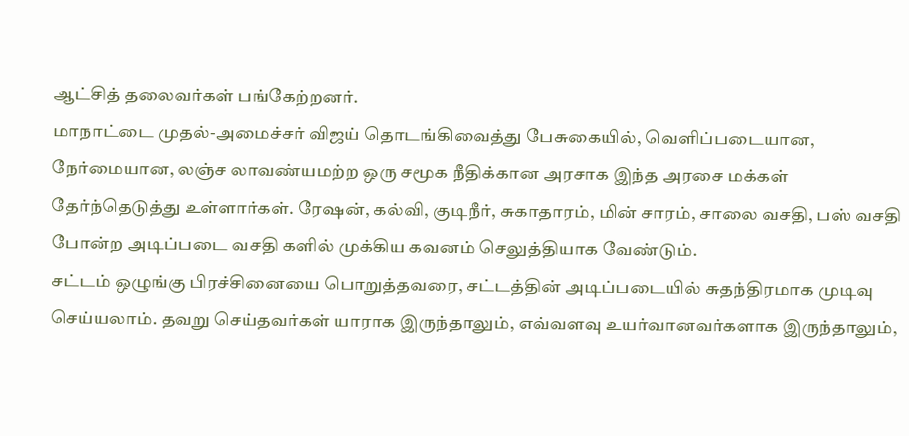ஆட்சித் தலைவர்கள் பங்கேற்றனர்.
மாநாட்டை முதல்-அமைச்சர் விஜய் தொடங்கிவைத்து பேசுகையில், வெளிப்படையான, நேர்மையான, லஞ்ச லாவண்யமற்ற ஒரு சமூக நீதிக்கான அரசாக இந்த அரசை மக்கள் தேர்ந்தெடுத்து உள்ளார்கள். ரேஷன், கல்வி, குடிநீர், சுகாதாரம், மின் சாரம், சாலை வசதி, பஸ் வசதி போன்ற அடிப்படை வசதி களில் முக்கிய கவனம் செலுத்தியாக வேண்டும்.
சட்டம் ஒழுங்கு பிரச்சினையை பொறுத்தவரை, சட்டத்தின் அடிப்படையில் சுதந்திரமாக முடிவு செய்யலாம். தவறு செய்தவர்கள் யாராக இருந்தாலும், எவ்வளவு உயர்வானவர்களாக இருந்தாலும்,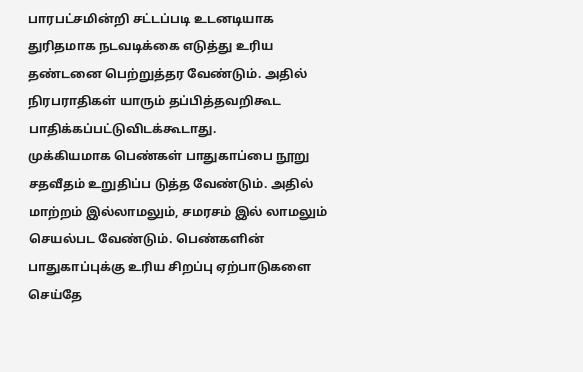பாரபட்சமின்றி சட்டப்படி உடனடியாக துரிதமாக நடவடிக்கை எடுத்து உரிய தண்டனை பெற்றுத்தர வேண்டும். அதில் நிரபராதிகள் யாரும் தப்பித்தவறிகூட பாதிக்கப்பட்டுவிடக்கூடாது.
முக்கியமாக பெண்கள் பாதுகாப்பை நூறு சதவீதம் உறுதிப்ப டுத்த வேண்டும். அதில் மாற்றம் இல்லாமலும், சமரசம் இல் லாமலும் செயல்பட வேண்டும். பெண்களின் பாதுகாப்புக்கு உரிய சிறப்பு ஏற்பாடுகளை செய்தே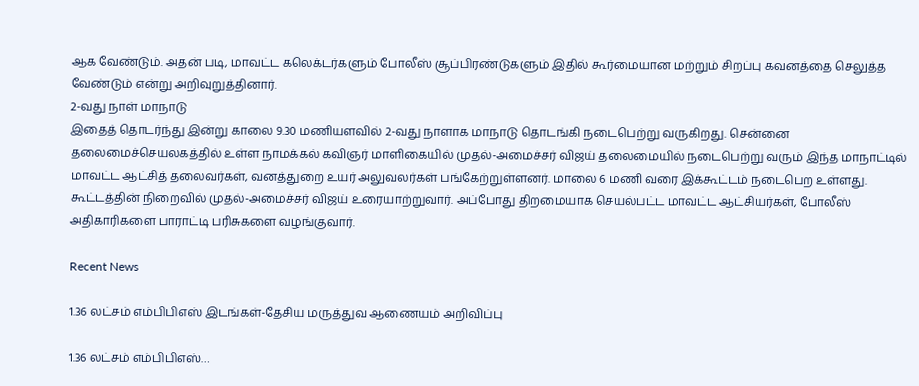ஆக வேண்டும். அதன் படி, மாவட்ட கலெக்டர்களும் போலீஸ் சூப்பிரண்டுகளும் இதில் கூர்மையான மற்றும் சிறப்பு கவனத்தை செலுத்த வேண்டும் என்று அறிவுறுத்தினார்.
2-வது நாள் மாநாடு
இதைத் தொடர்ந்து இன்று காலை 9.30 மணியளவில் 2-வது நாளாக மாநாடு தொடங்கி நடைபெற்று வருகிறது. சென்னை தலைமைச்செயலகத்தில் உள்ள நாமக்கல் கவிஞர் மாளிகையில் முதல்-அமைச்சர் விஜய் தலைமையில் நடைபெற்று வரும் இந்த மாநாட்டில் மாவட்ட ஆட்சித் தலைவர்கள், வனத்துறை உயர் அலுவலர்கள் பங்கேற்றுள்ளனர். மாலை 6 மணி வரை இக்கூட்டம் நடைபெற உள்ளது. கூட்டத்தின் நிறைவில் முதல்-அமைச்சர் விஜய் உரையாற்றுவார். அப்போது திறமையாக செயல்பட்ட மாவட்ட ஆட்சியர்கள், போலீஸ் அதிகாரிகளை பாராட்டி பரிசுகளை வழங்குவார்.

Recent News

1.36 லட்சம் எம்பிபிஎஸ் இடங்கள்-தேசிய மருத்துவ ஆணையம் அறிவிப்பு

1.36 லட்சம் எம்பிபிஎஸ்…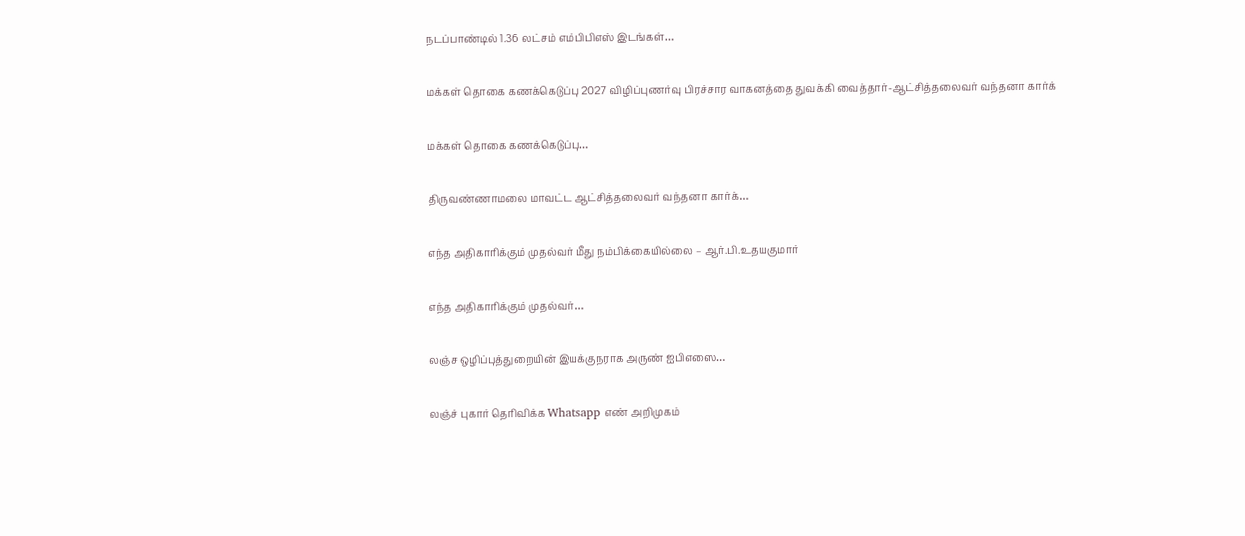நடப்பாண்டில் 1.36 லட்சம் எம்பிபிஎஸ் இடங்கள்…

மக்கள் தொகை கணக்கெடுப்பு 2027 விழிப்புணர்வு பிரச்சார வாகனத்தை துவக்கி வைத்தார்-ஆட்சித்தலைவர் வந்தனா கார்க்

மக்கள் தொகை கணக்கெடுப்பு…

திருவண்ணாமலை மாவட்ட ஆட்சித்தலைவர் வந்தனா கார்க்…

எந்த அதிகாரிக்கும் முதல்வர் மீது நம்பிக்கையில்லை – ஆர்.பி.உதயகுமார்

எந்த அதிகாரிக்கும் முதல்வர்…

லஞ்ச ஒழிப்புத்துறையின் இயக்குநராக அருண் ஐபிஎஸை…

லஞ்ச் புகார் தெரிவிக்க Whatsapp எண் அறிமுகம்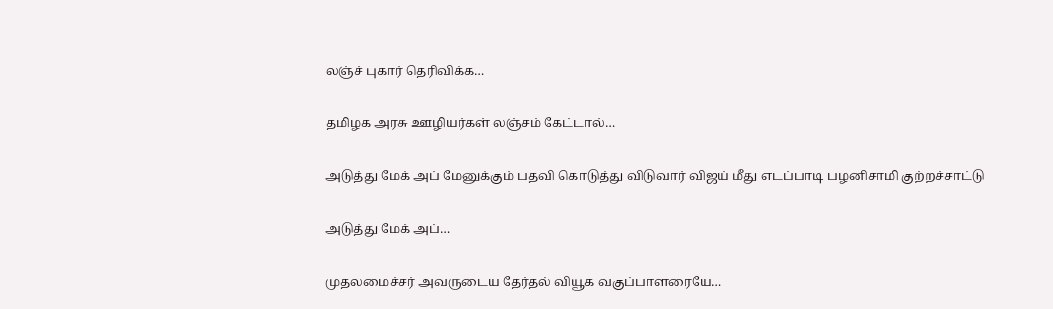லஞ்ச் புகார் தெரிவிக்க…

தமிழக அரசு ஊழியர்கள் லஞ்சம் கேட்டால்…

அடுத்து மேக் அப் மேனுக்கும் பதவி கொடுத்து விடுவார் விஜய் மீது எடப்பாடி பழனிசாமி குற்றச்சாட்டு

அடுத்து மேக் அப்…

முதலமைச்சர் அவருடைய தேர்தல் வியூக வகுப்பாளரையே…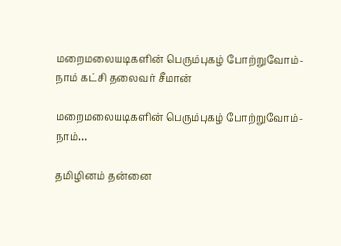மறைமலையடிகளின் பெரும்புகழ் போற்றுவோம்-நாம் கட்சி தலைவர் சீமான்

மறைமலையடிகளின் பெரும்புகழ் போற்றுவோம்-நாம்…

தமிழினம் தன்னை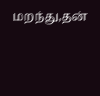மறந்து,தன்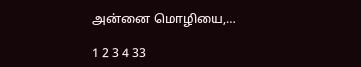அன்னை மொழியை,…

1 2 3 4 33